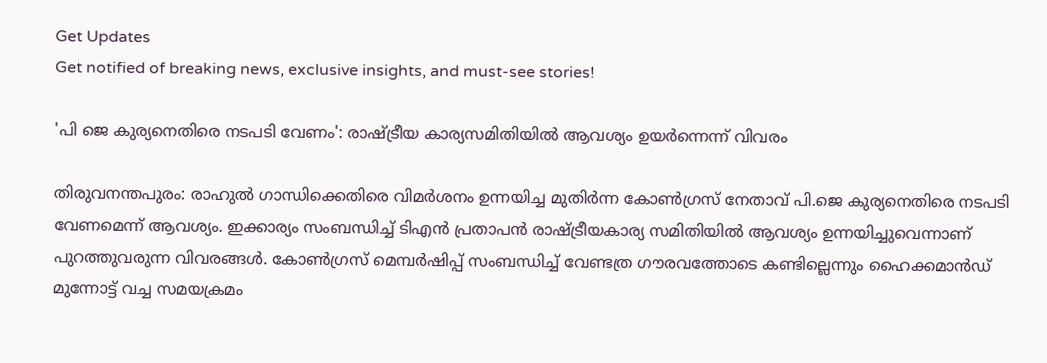Get Updates
Get notified of breaking news, exclusive insights, and must-see stories!

'പി ജെ കുര്യനെതിരെ നടപടി വേണം': രാഷ്ട്രീയ കാര്യസമിതിയില്‍ ആവശ്യം ഉയര്‍ന്നെന്ന് വിവരം

തിരുവനന്തപുരം: രാഹുല്‍ ഗാന്ധിക്കെതിരെ വിമര്‍ശനം ഉന്നയിച്ച മുതിര്‍ന്ന കോണ്‍ഗ്രസ് നേതാവ് പി.ജെ കുര്യനെതിരെ നടപടി വേണമെന്ന് ആവശ്യം. ഇക്കാര്യം സംബന്ധിച്ച് ടിഎന്‍ പ്രതാപന്‍ രാഷ്ട്രീയകാര്യ സമിതിയില്‍ ആവശ്യം ഉന്നയിച്ചുവെന്നാണ് പുറത്തുവരുന്ന വിവരങ്ങള്‍. കോണ്‍ഗ്രസ് മെമ്പര്‍ഷിപ്പ് സംബന്ധിച്ച് വേണ്ടത്ര ഗൗരവത്തോടെ കണ്ടില്ലെന്നും ഹൈക്കമാന്‍ഡ് മുന്നോട്ട് വച്ച സമയക്രമം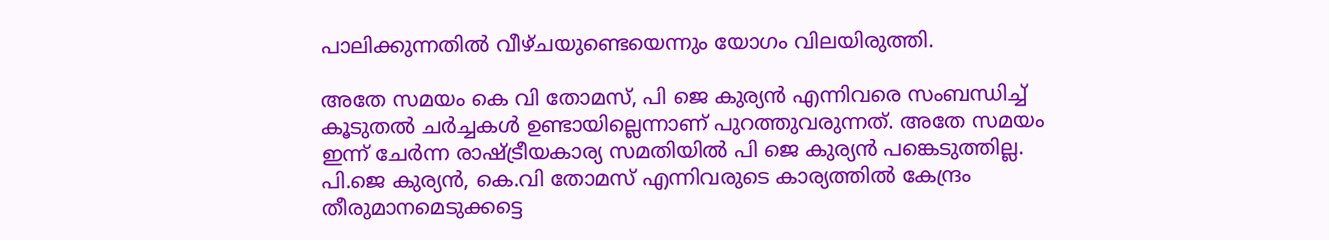പാലിക്കുന്നതില്‍ വീഴ്ചയുണ്ടെയെന്നും യോഗം വിലയിരുത്തി.

അതേ സമയം കെ വി തോമസ്, പി ജെ കുര്യന്‍ എന്നിവരെ സംബന്ധിച്ച് കൂടുതല്‍ ചര്‍ച്ചകള്‍ ഉണ്ടായില്ലെന്നാണ് പുറത്തുവരുന്നത്. അതേ സമയം ഇന്ന് ചേര്‍ന്ന രാഷ്ട്രീയകാര്യ സമതിയില്‍ പി ജെ കുര്യന്‍ പങ്കെടുത്തില്ല. പി.ജെ കുര്യന്‍, കെ.വി തോമസ് എന്നിവരുടെ കാര്യത്തില്‍ കേന്ദ്രം തീരുമാനമെടുക്കട്ടെ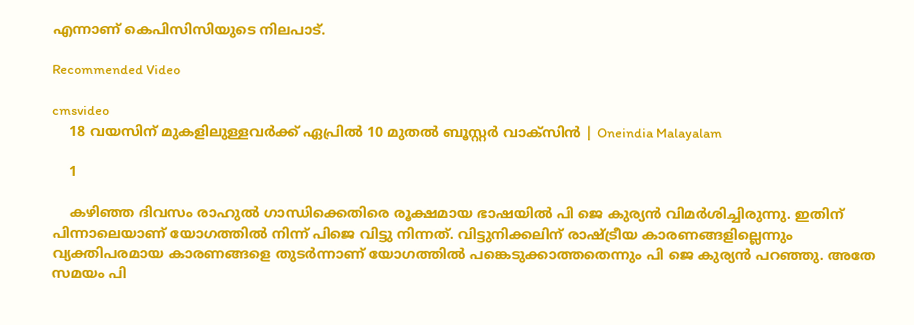എന്നാണ് കെപിസിസിയുടെ നിലപാട്.

Recommended Video

cmsvideo
    18 വയസിന് മുകളിലുള്ളവർക്ക് ഏപ്രിൽ 10 മുതൽ ബൂസ്റ്റർ വാക്‌സിൻ | Oneindia Malayalam

    1

    കഴിഞ്ഞ ദിവസം രാഹുല്‍ ഗാന്ധിക്കെതിരെ രൂക്ഷമായ ഭാഷയില്‍ പി ജെ കുര്യന്‍ വിമര്‍ശിച്ചിരുന്നു. ഇതിന് പിന്നാലെയാണ് യോഗത്തില്‍ നിന്ന് പിജെ വിട്ടു നിന്നത്. വിട്ടുനിക്കലിന് രാഷ്ട്രീയ കാരണങ്ങളില്ലെന്നും വ്യക്തിപരമായ കാരണങ്ങളെ തുടര്‍ന്നാണ് യോഗത്തില്‍ പങ്കെടുക്കാത്തതെന്നും പി ജെ കുര്യന്‍ പറഞ്ഞു. അതേ സമയം പി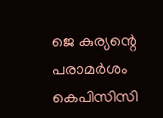ജെ കുര്യന്റെ പരാമര്‍ശം കെപിസിസി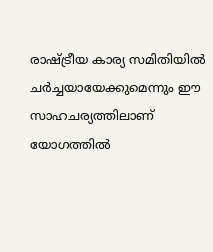രാഷ്ട്രീയ കാര്യ സമിതിയില്‍ ചര്‍ച്ചയായേക്കുമെന്നും ഈ സാഹചര്യത്തിലാണ് യോഗത്തില്‍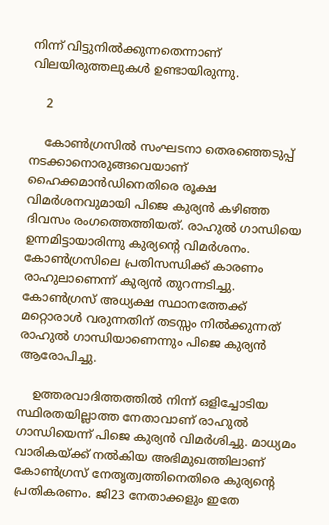നിന്ന് വിട്ടുനില്‍ക്കുന്നതെന്നാണ് വിലയിരുത്തലുകള്‍ ഉണ്ടായിരുന്നു.

    2

    കോണ്‍ഗ്രസില്‍ സംഘടനാ തെരഞ്ഞെടുപ്പ് നടക്കാനൊരുങ്ങവെയാണ് ഹൈക്കമാന്‍ഡിനെതിരെ രൂക്ഷ വിമര്‍ശനവുമായി പിജെ കുര്യന്‍ കഴിഞ്ഞ ദിവസം രംഗത്തെത്തിയത്. രാഹുല്‍ ഗാന്ധിയെ ഉന്നമിട്ടായാരിന്നു കുര്യന്റെ വിമര്‍ശനം. കോണ്‍ഗ്രസിലെ പ്രതിസന്ധിക്ക് കാരണം രാഹുലാണെന്ന് കുര്യന്‍ തുറന്നടിച്ചു. കോണ്‍ഗ്രസ് അധ്യക്ഷ സ്ഥാനത്തേക്ക് മറ്റൊരാള്‍ വരുന്നതിന് തടസ്സം നില്‍ക്കുന്നത് രാഹുല്‍ ഗാന്ധിയാണെന്നും പിജെ കുര്യന്‍ ആരോപിച്ചു.

    ഉത്തരവാദിത്തത്തില്‍ നിന്ന് ഒളിച്ചോടിയ സ്ഥിരതയില്ലാത്ത നേതാവാണ് രാഹുല്‍ ഗാന്ധിയെന്ന് പിജെ കുര്യന്‍ വിമര്‍ശിച്ചു. മാധ്യമം വാരികയ്ക്ക് നല്‍കിയ അഭിമുഖത്തിലാണ് കോണ്‍ഗ്രസ് നേതൃത്വത്തിനെതിരെ കുര്യന്റെ പ്രതികരണം. ജി23 നേതാക്കളും ഇതേ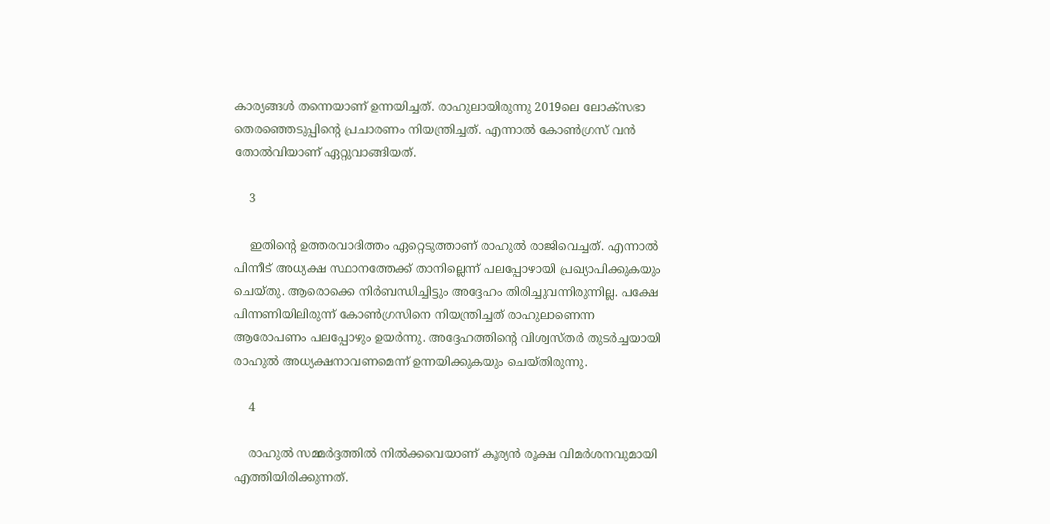കാര്യങ്ങള്‍ തന്നെയാണ് ഉന്നയിച്ചത്. രാഹുലായിരുന്നു 2019ലെ ലോക്സഭാ തെരഞ്ഞെടുപ്പിന്റെ പ്രചാരണം നിയന്ത്രിച്ചത്. എന്നാല്‍ കോണ്‍ഗ്രസ് വന്‍ തോല്‍വിയാണ് ഏറ്റുവാങ്ങിയത്.

    3

    ഇതിന്റെ ഉത്തരവാദിത്തം ഏറ്റെടുത്താണ് രാഹുല്‍ രാജിവെച്ചത്. എന്നാല്‍ പിന്നീട് അധ്യക്ഷ സ്ഥാനത്തേക്ക് താനില്ലെന്ന് പലപ്പോഴായി പ്രഖ്യാപിക്കുകയും ചെയ്തു. ആരൊക്കെ നിര്‍ബന്ധിച്ചിട്ടും അദ്ദേഹം തിരിച്ചുവന്നിരുന്നില്ല. പക്ഷേ പിന്നണിയിലിരുന്ന് കോണ്‍ഗ്രസിനെ നിയന്ത്രിച്ചത് രാഹുലാണെന്ന ആരോപണം പലപ്പോഴും ഉയര്‍ന്നു. അദ്ദേഹത്തിന്റെ വിശ്വസ്തര്‍ തുടര്‍ച്ചയായി രാഹുല്‍ അധ്യക്ഷനാവണമെന്ന് ഉന്നയിക്കുകയും ചെയ്തിരുന്നു.

    4

    രാഹുല്‍ സമ്മര്‍ദ്ദത്തില്‍ നില്‍ക്കവെയാണ് കൂര്യന്‍ രൂക്ഷ വിമര്‍ശനവുമായി എത്തിയിരിക്കുന്നത്.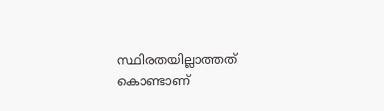സ്ഥിരതയില്ലാത്തത് കൊണ്ടാണ്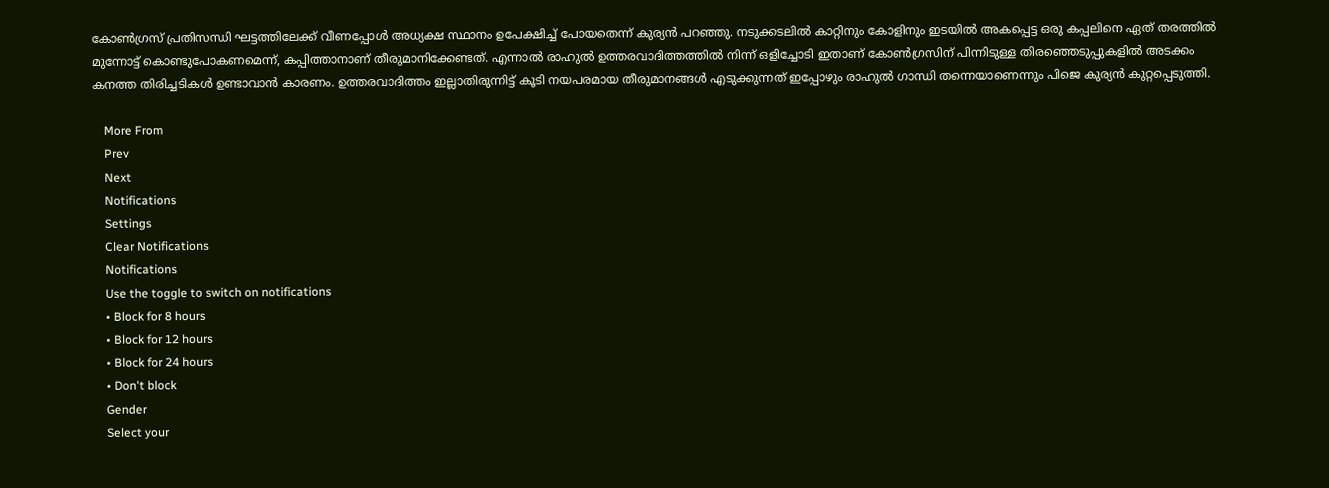കോണ്‍ഗ്രസ് പ്രതിസന്ധി ഘട്ടത്തിലേക്ക് വീണപ്പോള്‍ അധ്യക്ഷ സ്ഥാനം ഉപേക്ഷിച്ച് പോയതെന്ന് കുര്യന്‍ പറഞ്ഞു. നടുക്കടലില്‍ കാറ്റിനും കോളിനും ഇടയില്‍ അകപ്പെട്ട ഒരു കപ്പലിനെ ഏത് തരത്തില്‍ മുന്നോട്ട് കൊണ്ടുപോകണമെന്ന്, കപ്പിത്താനാണ് തീരുമാനിക്കേണ്ടത്. എന്നാല്‍ രാഹുല്‍ ഉത്തരവാദിത്തത്തില്‍ നിന്ന് ഒളിച്ചോടി ഇതാണ് കോണ്‍ഗ്രസിന് പിന്നിടുള്ള തിരഞ്ഞെടുപ്പുകളില്‍ അടക്കം കനത്ത തിരിച്ചടികള്‍ ഉണ്ടാവാന്‍ കാരണം. ഉത്തരവാദിത്തം ഇല്ലാതിരുന്നിട്ട് കൂടി നയപരമായ തീരുമാനങ്ങള്‍ എടുക്കുന്നത് ഇപ്പോഴും രാഹുല്‍ ഗാന്ധി തന്നെയാണെന്നും പിജെ കുര്യന്‍ കുറ്റപ്പെടുത്തി.

    More From
    Prev
    Next
    Notifications
    Settings
    Clear Notifications
    Notifications
    Use the toggle to switch on notifications
    • Block for 8 hours
    • Block for 12 hours
    • Block for 24 hours
    • Don't block
    Gender
    Select your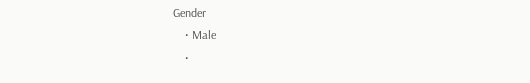Gender
    • Male
    •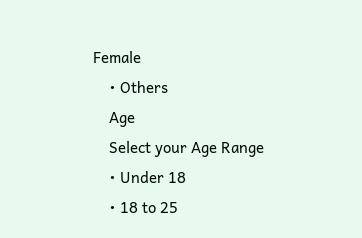Female
    • Others
    Age
    Select your Age Range
    • Under 18
    • 18 to 25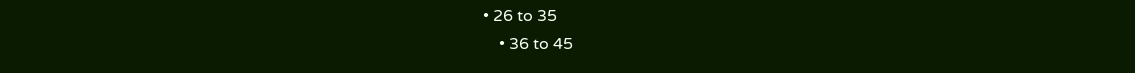• 26 to 35
    • 36 to 45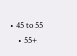• 45 to 55
    • 55+